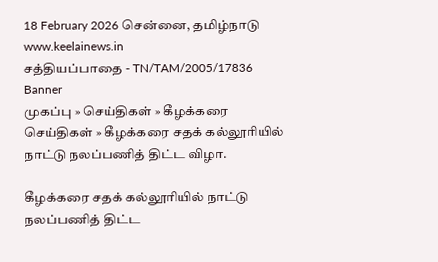18 February 2026 சென்னை, தமிழ்நாடு
www.keelainews.in
சத்தியப்பாதை - TN/TAM/2005/17836
Banner
முகப்பு » செய்திகள் » கீழக்கரை செய்திகள் » கீழக்கரை சதக் கல்லூரியில் நாட்டு நலப்பணித் திட்ட விழா.

கீழக்கரை சதக் கல்லூரியில் நாட்டு நலப்பணித் திட்ட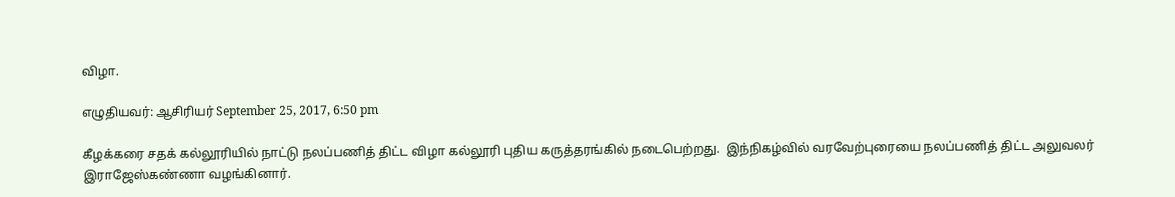விழா.

எழுதியவர்: ஆசிரியர் September 25, 2017, 6:50 pm

கீழக்கரை சதக் கல்லூரியில் நாட்டு நலப்பணித் திட்ட விழா கல்லூரி புதிய கருத்தரங்கில் நடைபெற்றது.  இந்நிகழ்வில் வரவேற்புரையை நலப்பணித் திட்ட அலுவலர் இராஜேஸ்கண்ணா வழங்கினார்.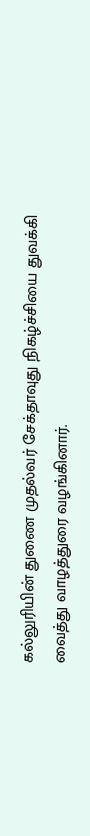கல்லுரியின் துணை முதல்வர் சேக்தாவுது நிகழ்ச்சியை துவக்கி வைத்து வாழத்துரை வழங்கினார்.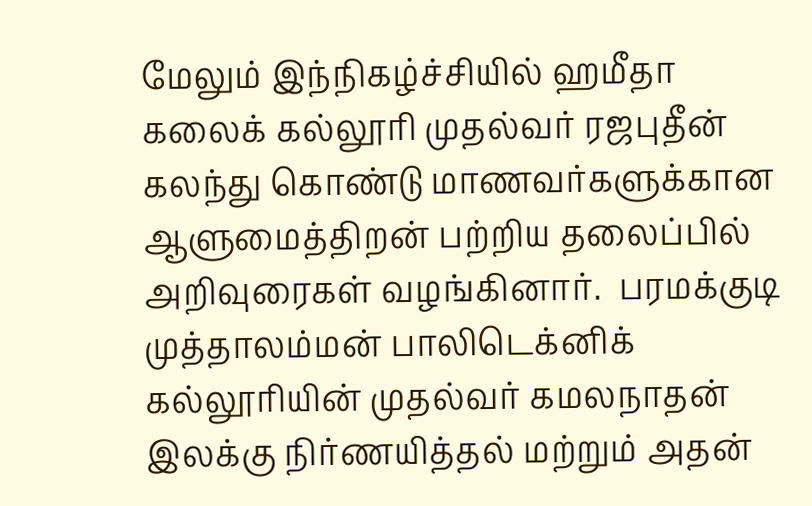மேலும் இந்நிகழ்ச்சியில் ஹமீதா கலைக் கல்லூரி முதல்வர் ரஜபுதீன் கலந்து கொண்டு மாணவர்களுக்கான ஆளுமைத்திறன் பற்றிய தலைப்பில் அறிவுரைகள் வழங்கினார்.  பரமக்குடி முத்தாலம்மன் பாலிடெக்னிக் கல்லூரியின் முதல்வர் கமலநாதன் இலக்கு நிர்ணயித்தல் மற்றும் அதன்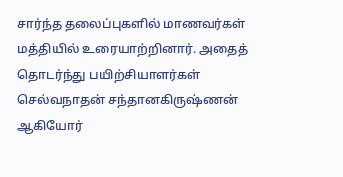சார்ந்த தலைப்புகளில் மாணவர்கள் மத்தியில் உரையாற்றினார். அதைத் தொடர்ந்து பயிற்சியாளர்கள் செல்வநாதன் சந்தானகிருஷ்ணன் ஆகியோர்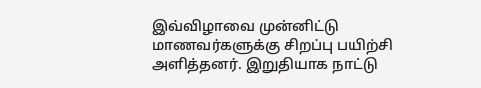இவ்விழாவை முன்னிட்டு மாணவர்களுக்கு சிறப்பு பயிற்சி அளித்தனர். இறுதியாக நாட்டு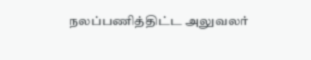நலப்பணித்திட்ட அலுவலர்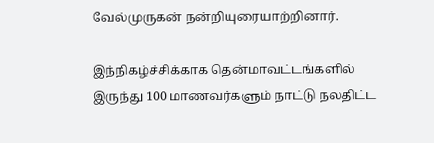வேல்முருகன் நன்றியுரையாற்றினார்.

இந்நிகழ்ச்சிக்காக தென்மாவட்டங்களில் இருந்து 100 மாணவர்களும் நாட்டு நலதிட்ட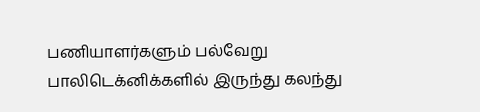பணியாளர்களும் பல்வேறு பாலிடெக்னிக்களில் இருந்து கலந்து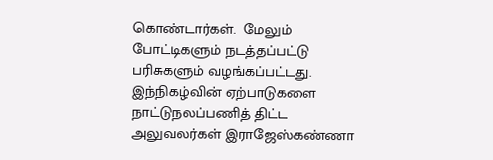கொண்டார்கள்.  மேலும் போட்டிகளும் நடத்தப்பட்டு பரிசுகளும் வழங்கப்பட்டது.   இந்நிகழ்வின் ஏற்பாடுகளை நாட்டுநலப்பணித் திட்ட அலுவலர்கள் இராஜேஸ்கண்ணா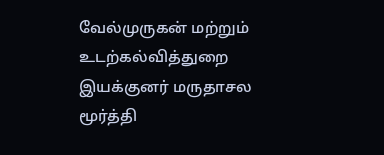வேல்முருகன் மற்றும் உடற்கல்வித்துறை இயக்குனர் மருதாசல மூர்த்தி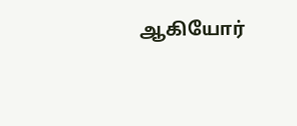ஆகியோர்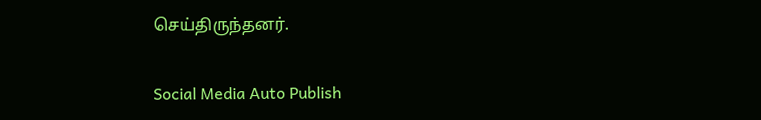செய்திருந்தனர்.

Social Media Auto Publish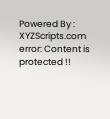Powered By : XYZScripts.com
error: Content is protected !!